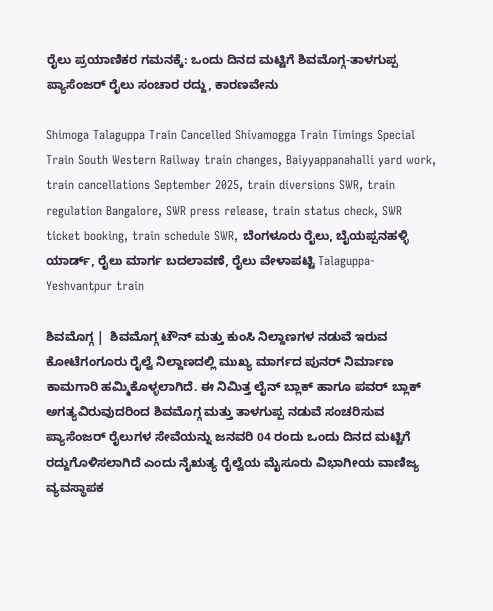ರೈಲು ಪ್ರಯಾಣಿಕರ ಗಮನಕ್ಕೆ: ಒಂದು ದಿನದ ಮಟ್ಟಿಗೆ ಶಿವಮೊಗ್ಗ-ತಾಳಗುಪ್ಪ ಪ್ಯಾಸೆಂಜರ್ ರೈಲು ಸಂಚಾರ ರದ್ದು, ಕಾರಣವೇನು

Shimoga Talaguppa Train Cancelled Shivamogga Train Timings Special Train South Western Railway train changes, Baiyyappanahalli yard work, train cancellations September 2025, train diversions SWR, train regulation Bangalore, SWR press release, train status check, SWR ticket booking, train schedule SWR, ಬೆಂಗಳೂರು ರೈಲು, ಬೈಯಪ್ಪನಹಳ್ಳಿ ಯಾರ್ಡ್, ರೈಲು ಮಾರ್ಗ ಬದಲಾವಣೆ, ರೈಲು ವೇಳಾಪಟ್ಟಿ Talaguppa-Yeshvantpur train

ಶಿವಮೊಗ್ಗ |  ಶಿವಮೊಗ್ಗ ಟೌನ್ ಮತ್ತು ಕುಂಸಿ ನಿಲ್ದಾಣಗಳ ನಡುವೆ ಇರುವ ಕೋಟೆಗಂಗೂರು ರೈಲ್ವೆ ನಿಲ್ದಾಣದಲ್ಲಿ ಮುಖ್ಯ ಮಾರ್ಗದ ಪುನರ್ ನಿರ್ಮಾಣ ಕಾಮಗಾರಿ ಹಮ್ಮಿಕೊಳ್ಳಲಾಗಿದೆ. ಈ ನಿಮಿತ್ತ ಲೈನ್ ಬ್ಲಾಕ್ ಹಾಗೂ ಪವರ್ ಬ್ಲಾಕ್ ಅಗತ್ಯವಿರುವುದರಿಂದ ಶಿವಮೊಗ್ಗ ಮತ್ತು ತಾಳಗುಪ್ಪ ನಡುವೆ ಸಂಚರಿಸುವ ಪ್ಯಾಸೆಂಜರ್ ರೈಲುಗಳ ಸೇವೆಯನ್ನು ಜನವರಿ 04 ರಂದು ಒಂದು ದಿನದ ಮಟ್ಟಿಗೆ ರದ್ದುಗೊಳಿಸಲಾಗಿದೆ ಎಂದು ನೈಋತ್ಯ ರೈಲ್ವೆಯ ಮೈಸೂರು ವಿಭಾಗೀಯ ವಾಣಿಜ್ಯ ವ್ಯವಸ್ಥಾಪಕ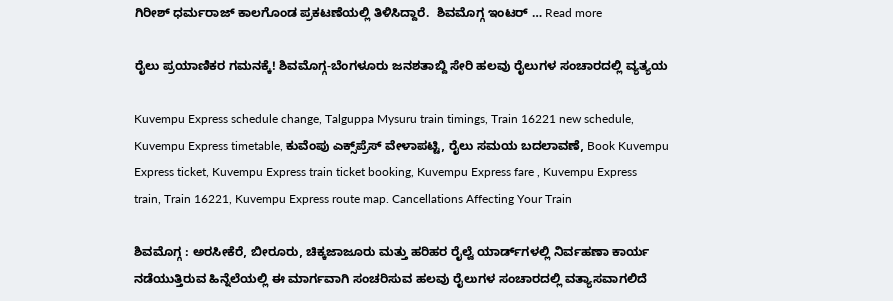ಗಿರೀಶ್ ಧರ್ಮರಾಜ್ ಕಾಲಗೊಂಡ ಪ್ರಕಟಣೆಯಲ್ಲಿ ತಿಳಿಸಿದ್ದಾರೆ.  ಶಿವಮೊಗ್ಗ ಇಂಟರ್ … Read more

ರೈಲು ಪ್ರಯಾಣಿಕರ ಗಮನಕ್ಕೆ! ಶಿವಮೊಗ್ಗ-ಬೆಂಗಳೂರು ಜನಶತಾಬ್ದಿ ಸೇರಿ ಹಲವು ರೈಲುಗಳ ಸಂಚಾರದಲ್ಲಿ ವ್ಯತ್ಯಯ

Kuvempu Express schedule change, Talguppa Mysuru train timings, Train 16221 new schedule, Kuvempu Express timetable, ಕುವೆಂಪು ಎಕ್ಸ್‌ಪ್ರೆಸ್ ವೇಳಾಪಟ್ಟಿ, ರೈಲು ಸಮಯ ಬದಲಾವಣೆ, Book Kuvempu Express ticket, Kuvempu Express train ticket booking, Kuvempu Express fare , Kuvempu Express train, Train 16221, Kuvempu Express route map. Cancellations Affecting Your Train

ಶಿವಮೊಗ್ಗ : ಅರಸೀಕೆರೆ, ಬೀರೂರು, ಚಿಕ್ಕಜಾಜೂರು ಮತ್ತು ಹರಿಹರ ರೈಲ್ವೆ ಯಾರ್ಡ್‌ಗಳಲ್ಲಿ ನಿರ್ವಹಣಾ ಕಾರ್ಯ ನಡೆಯುತ್ತಿರುವ ಹಿನ್ನೆಲೆಯಲ್ಲಿ ಈ ಮಾರ್ಗವಾಗಿ ಸಂಚರಿಸುವ ಹಲವು ರೈಲುಗಳ ಸಂಚಾರದಲ್ಲಿ ವತ್ಯಾಸವಾಗಲಿದೆ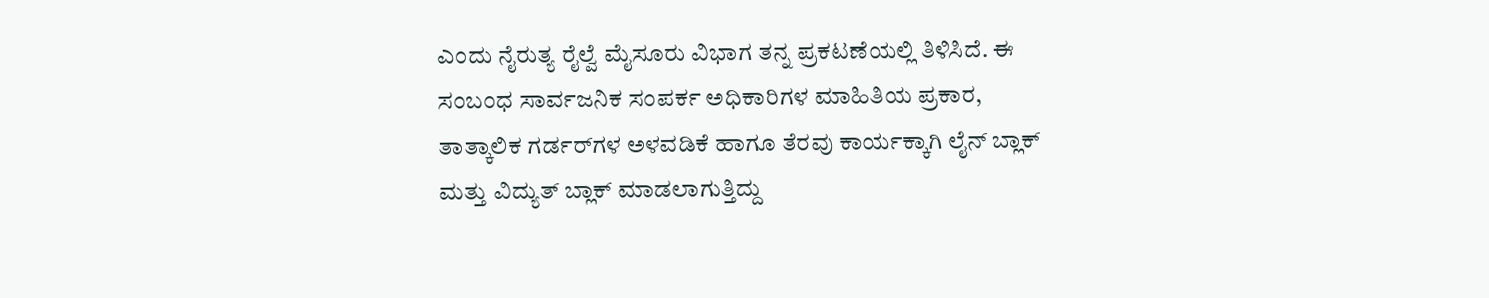ಎಂದು ನೈರುತ್ಯ ರೈಲ್ವೆ ಮೈಸೂರು ವಿಭಾಗ ತನ್ನ ಪ್ರಕಟಣೆಯಲ್ಲಿ ತಿಳಿಸಿದೆ. ಈ ಸಂಬಂಧ ಸಾರ್ವಜನಿಕ ಸಂಪರ್ಕ ಅಧಿಕಾರಿಗಳ ಮಾಹಿತಿಯ ಪ್ರಕಾರ, ತಾತ್ಕಾಲಿಕ ಗರ್ಡರ್‌ಗಳ ಅಳವಡಿಕೆ ಹಾಗೂ ತೆರವು ಕಾರ್ಯಕ್ಕಾಗಿ ಲೈನ್ ಬ್ಲಾಕ್ ಮತ್ತು ವಿದ್ಯುತ್ ಬ್ಲಾಕ್ ಮಾಡಲಾಗುತ್ತಿದ್ದು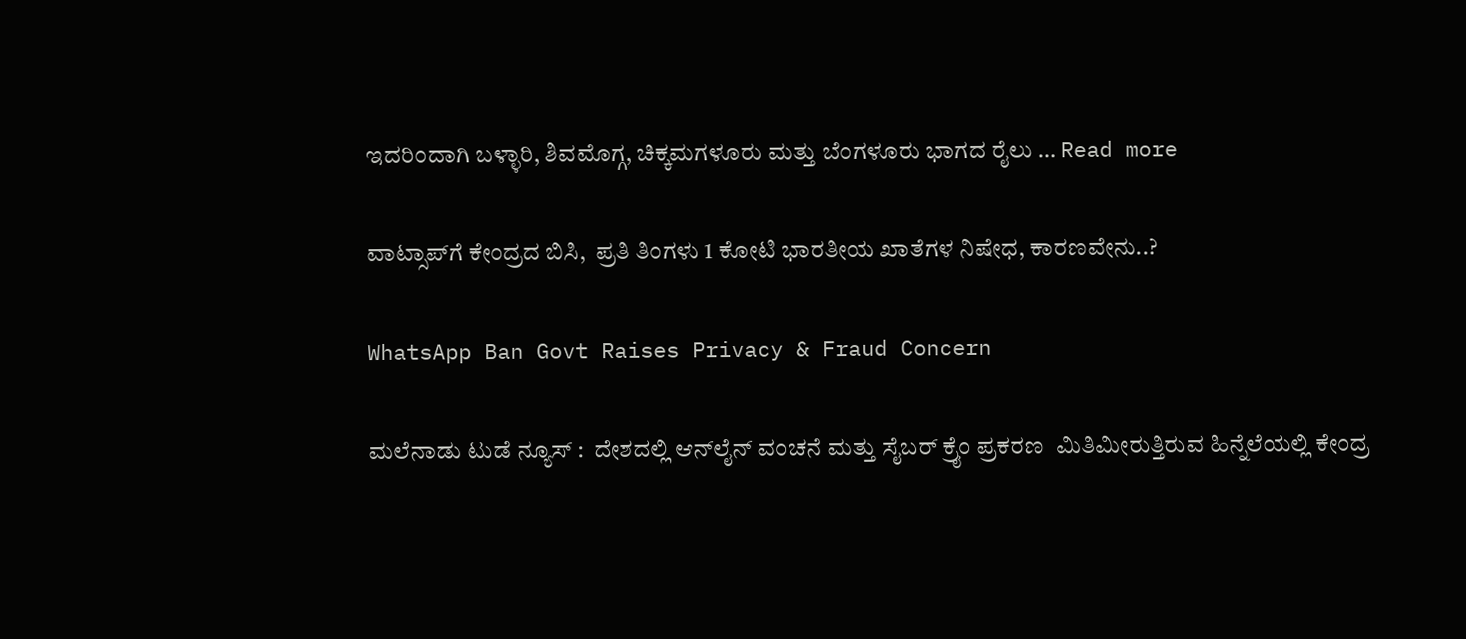ಇದರಿಂದಾಗಿ ಬಳ್ಳಾರಿ, ಶಿವಮೊಗ್ಗ, ಚಿಕ್ಕಮಗಳೂರು ಮತ್ತು ಬೆಂಗಳೂರು ಭಾಗದ ರೈಲು … Read more

ವಾಟ್ಸಾಪ್‌ಗೆ ಕೇಂದ್ರದ ಬಿಸಿ,  ಪ್ರತಿ ತಿಂಗಳು 1 ಕೋಟಿ ಭಾರತೀಯ ಖಾತೆಗಳ ನಿಷೇಧ, ಕಾರಣವೇನು..?

WhatsApp Ban Govt Raises Privacy & Fraud Concern

ಮಲೆನಾಡು ಟುಡೆ ನ್ಯೂಸ್ :  ದೇಶದಲ್ಲಿ ಆನ್‌ಲೈನ್ ವಂಚನೆ ಮತ್ತು ಸೈಬರ್ ಕ್ರೈಂ ಪ್ರಕರಣ  ಮಿತಿಮೀರುತ್ತಿರುವ ಹಿನ್ನೆಲೆಯಲ್ಲಿ ಕೇಂದ್ರ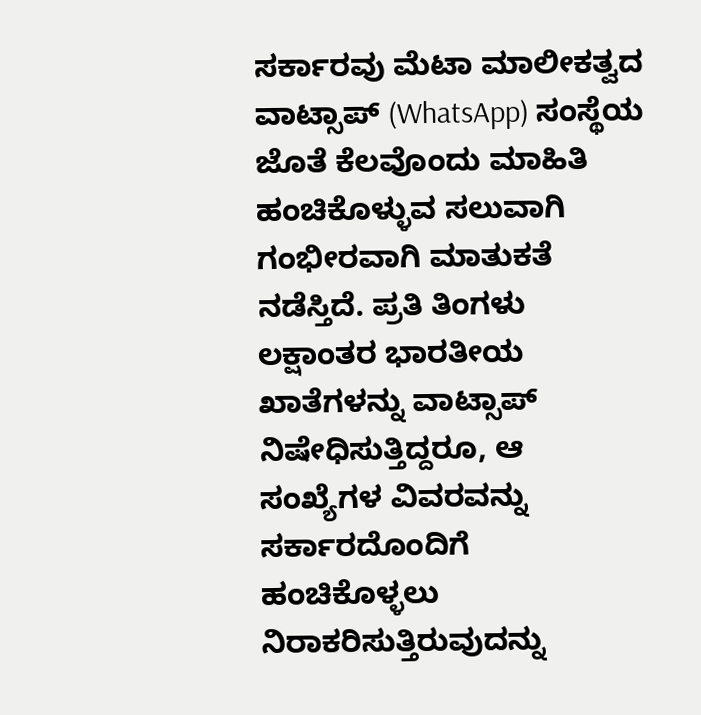ಸರ್ಕಾರವು ಮೆಟಾ ಮಾಲೀಕತ್ವದ ವಾಟ್ಸಾಪ್ (WhatsApp) ಸಂಸ್ಥೆಯ ಜೊತೆ ಕೆಲವೊಂದು ಮಾಹಿತಿ ಹಂಚಿಕೊಳ್ಳುವ ಸಲುವಾಗಿ ಗಂಭೀರವಾಗಿ ಮಾತುಕತೆ ನಡೆಸ್ತಿದೆ. ಪ್ರತಿ ತಿಂಗಳು ಲಕ್ಷಾಂತರ ಭಾರತೀಯ ಖಾತೆಗಳನ್ನು ವಾಟ್ಸಾಪ್ ನಿಷೇಧಿಸುತ್ತಿದ್ದರೂ, ಆ ಸಂಖ್ಯೆಗಳ ವಿವರವನ್ನು ಸರ್ಕಾರದೊಂದಿಗೆ ಹಂಚಿಕೊಳ್ಳಲು ನಿರಾಕರಿಸುತ್ತಿರುವುದನ್ನು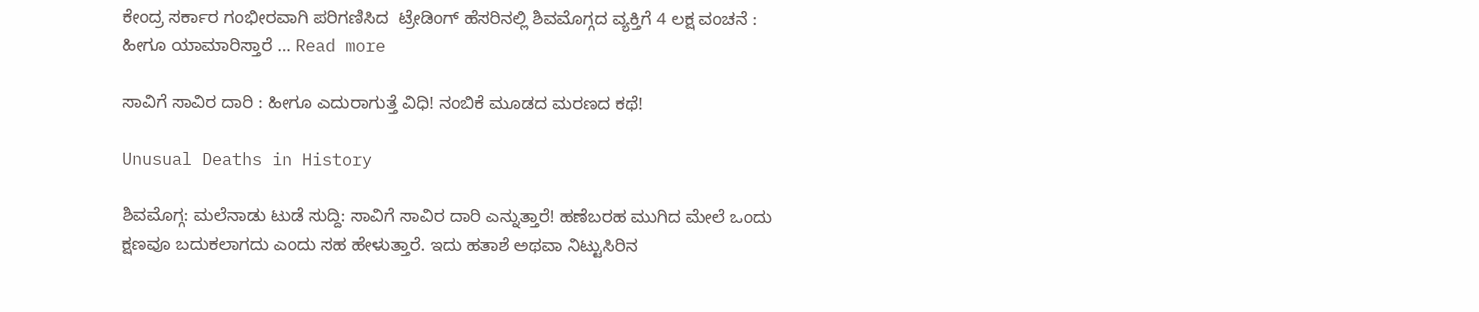ಕೇಂದ್ರ ಸರ್ಕಾರ ಗಂಭೀರವಾಗಿ ಪರಿಗಣಿಸಿದ  ಟ್ರೇಡಿಂಗ್ ಹೆಸರಿನಲ್ಲಿ ಶಿವಮೊಗ್ಗದ ವ್ಯಕ್ತಿಗೆ 4 ಲಕ್ಷ ವಂಚನೆ : ಹೀಗೂ ಯಾಮಾರಿಸ್ತಾರೆ … Read more

ಸಾವಿಗೆ ಸಾವಿರ ದಾರಿ : ಹೀಗೂ ಎದುರಾಗುತ್ತೆ ವಿಧಿ! ನಂಬಿಕೆ ಮೂಡದ ಮರಣದ ಕಥೆ!

Unusual Deaths in History

ಶಿವಮೊಗ್ಗ: ಮಲೆನಾಡು ಟುಡೆ ಸುದ್ದಿ: ಸಾವಿಗೆ ಸಾವಿರ ದಾರಿ ಎನ್ನುತ್ತಾರೆ! ಹಣೆಬರಹ ಮುಗಿದ ಮೇಲೆ ಒಂದು ಕ್ಷಣವೂ ಬದುಕಲಾಗದು ಎಂದು ಸಹ ಹೇಳುತ್ತಾರೆ. ಇದು ಹತಾಶೆ ಅಥವಾ ನಿಟ್ಟುಸಿರಿನ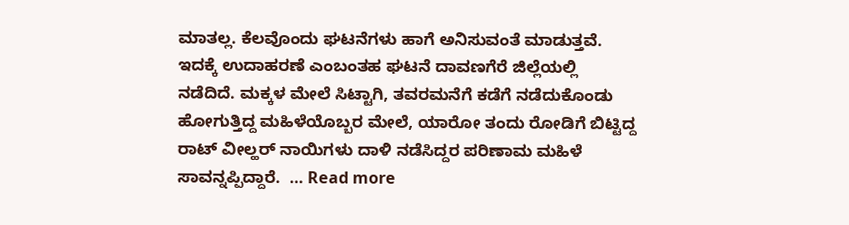ಮಾತಲ್ಲ. ಕೆಲವೊಂದು ಘಟನೆಗಳು ಹಾಗೆ ಅನಿಸುವಂತೆ ಮಾಡುತ್ತವೆ. ಇದಕ್ಕೆ ಉದಾಹರಣೆ ಎಂಬಂತಹ ಘಟನೆ ದಾವಣಗೆರೆ ಜಿಲ್ಲೆಯಲ್ಲಿ ನಡೆದಿದೆ. ಮಕ್ಕಳ ಮೇಲೆ ಸಿಟ್ಟಾಗಿ, ತವರಮನೆಗೆ ಕಡೆಗೆ ನಡೆದುಕೊಂಡು ಹೋಗುತ್ತಿದ್ದ ಮಹಿಳೆಯೊಬ್ಬರ ಮೇಲೆ, ಯಾರೋ ತಂದು ರೋಡಿಗೆ ಬಿಟ್ಟಿದ್ದ ರಾಟ್ ವೀಲ್ಹರ್ ನಾಯಿಗಳು ದಾಳಿ ನಡೆಸಿದ್ದರ ಪರಿಣಾಮ ಮಹಿಳೆ ಸಾವನ್ನಪ್ಪಿದ್ದಾರೆ.  … Read more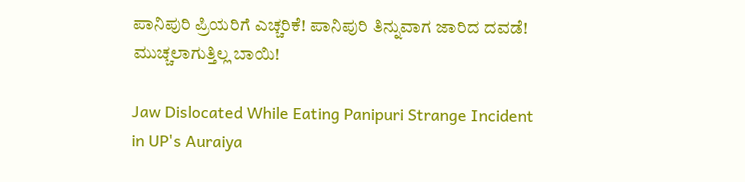ಪಾನಿಪುರಿ ಪ್ರಿಯರಿಗೆ ಎಚ್ಚರಿಕೆ! ಪಾನಿಪುರಿ ತಿನ್ನುವಾಗ ಜಾರಿದ ದವಡೆ! ಮುಚ್ಚಲಾಗುತ್ತಿಲ್ಲ ಬಾಯಿ!

Jaw Dislocated While Eating Panipuri Strange Incident in UP's Auraiya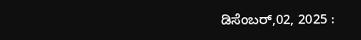ಡಿಸೆಂಬರ್,02, 2025 :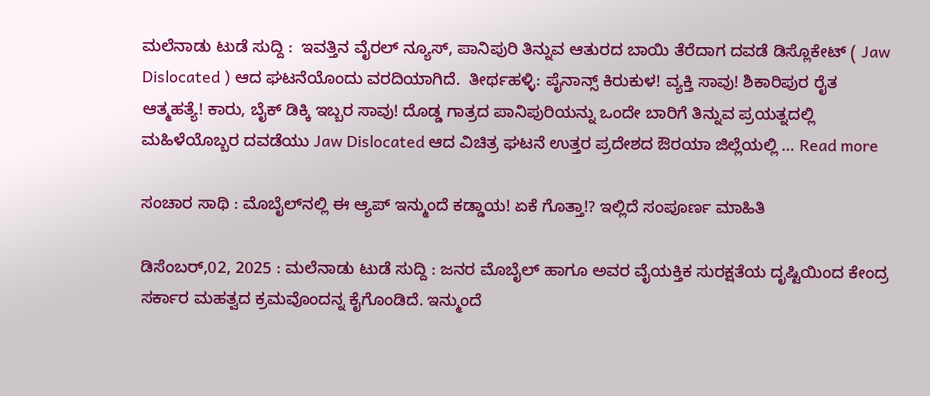ಮಲೆನಾಡು ಟುಡೆ ಸುದ್ದಿ :  ಇವತ್ತಿನ ವೈರಲ್ ನ್ಯೂಸ್, ಪಾನಿಪುರಿ ತಿನ್ನುವ ಆತುರದ ಬಾಯಿ ತೆರೆದಾಗ ದವಡೆ ಡಿಸ್ಲೊಕೇಟ್ ( Jaw Dislocated ) ಆದ ಘಟನೆಯೊಂದು ವರದಿಯಾಗಿದೆ.  ತೀರ್ಥಹಳ್ಳಿ: ಪೈನಾನ್ಸ್ ಕಿರುಕುಳ! ವ್ಯಕ್ತಿ ಸಾವು! ಶಿಕಾರಿಪುರ ರೈತ ಆತ್ಮಹತ್ಯೆ! ಕಾರು, ಬೈಕ್ ಡಿಕ್ಕಿ ಇಬ್ಬರ ಸಾವು! ದೊಡ್ಡ ಗಾತ್ರದ ಪಾನಿಪುರಿಯನ್ನು ಒಂದೇ ಬಾರಿಗೆ ತಿನ್ನುವ ಪ್ರಯತ್ನದಲ್ಲಿ ಮಹಿಳೆಯೊಬ್ಬರ ದವಡೆಯು Jaw Dislocated ಆದ ವಿಚಿತ್ರ ಘಟನೆ ಉತ್ತರ ಪ್ರದೇಶದ ಔರಯಾ ಜಿಲ್ಲೆಯಲ್ಲಿ … Read more

ಸಂಚಾರ ಸಾಥಿ : ಮೊಬೈಲ್‌ನಲ್ಲಿ ಈ ಆ್ಯಪ್ ಇನ್ಮುಂದೆ ಕಡ್ಡಾಯ! ಏಕೆ ಗೊತ್ತಾ!? ಇಲ್ಲಿದೆ ಸಂಪೂರ್ಣ ಮಾಹಿತಿ

ಡಿಸೆಂಬರ್,02, 2025 : ಮಲೆನಾಡು ಟುಡೆ ಸುದ್ದಿ : ಜನರ ಮೊಬೈಲ್ ಹಾಗೂ ಅವರ ವೈಯಕ್ತಿಕ ಸುರಕ್ಷತೆಯ ದೃಷ್ಟಿಯಿಂದ ಕೇಂದ್ರ ಸರ್ಕಾರ ಮಹತ್ವದ ಕ್ರಮವೊಂದನ್ನ ಕೈಗೊಂಡಿದೆ. ಇನ್ಮುಂದೆ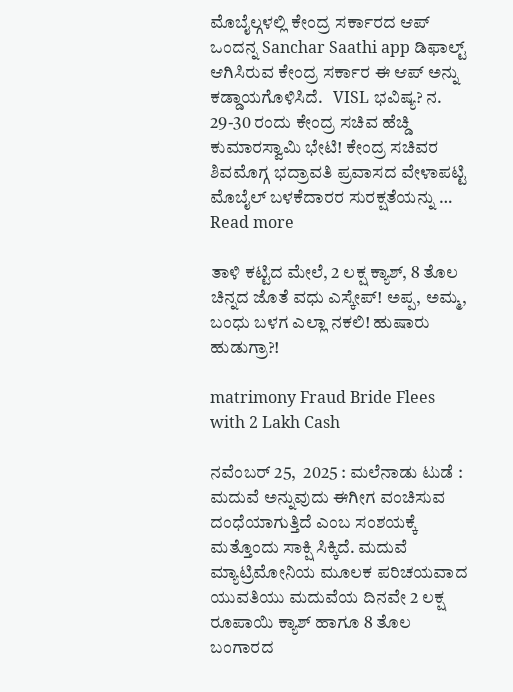ಮೊಬೈಲ್ಗಳಲ್ಲಿ ಕೇಂದ್ರ ಸರ್ಕಾರದ ಆಪ್ ಒಂದನ್ನ Sanchar Saathi app ಡಿಫಾಲ್ಟ್ ಆಗಿಸಿರುವ ಕೇಂದ್ರ ಸರ್ಕಾರ ಈ ಆಪ್ ಅನ್ನು ಕಡ್ಡಾಯಗೊಳಿಸಿದೆ.   VISL ಭವಿಷ್ಯ? ನ. 29-30 ರಂದು ಕೇಂದ್ರ ಸಚಿವ ಹೆಚ್ಡಿ ಕುಮಾರಸ್ವಾಮಿ ಭೇಟಿ! ಕೇಂದ್ರ ಸಚಿವರ ಶಿವಮೊಗ್ಗ ಭದ್ರಾವತಿ ಪ್ರವಾಸದ ವೇಳಾಪಟ್ಟಿ ಮೊಬೈಲ್‌ ಬಳಕೆದಾರರ ಸುರಕ್ಷತೆಯನ್ನು … Read more

ತಾಳಿ ಕಟ್ಟಿದ ಮೇಲೆ, 2 ಲಕ್ಷ ಕ್ಯಾಶ್, 8 ತೊಲ ಚಿನ್ನದ ಜೊತೆ ವಧು ಎಸ್ಕೇಪ್! ಅಪ್ಪ, ಅಮ್ಮ, ಬಂಧು ಬಳಗ ಎಲ್ಲಾ ನಕಲಿ! ಹುಷಾರು ಹುಡುಗ್ರಾ?!

matrimony Fraud Bride Flees with 2 Lakh Cash

ನವೆಂಬರ್ 25,  2025 : ಮಲೆನಾಡು ಟುಡೆ :  ಮದುವೆ ಅನ್ನುವುದು ಈಗೀಗ ವಂಚಿಸುವ ದಂಧೆಯಾಗುತ್ತಿದೆ ಎಂಬ ಸಂಶಯಕ್ಕೆ ಮತ್ತೊಂದು ಸಾಕ್ಷಿ ಸಿಕ್ಕಿದೆ. ಮದುವೆ ಮ್ಯಾಟ್ರಿಮೋನಿಯ ಮೂಲಕ ಪರಿಚಯವಾದ ಯುವತಿಯು ಮದುವೆಯ ದಿನವೇ 2 ಲಕ್ಷ ರೂಪಾಯಿ ಕ್ಯಾಶ್ ಹಾಗೂ 8 ತೊಲ ಬಂಗಾರದ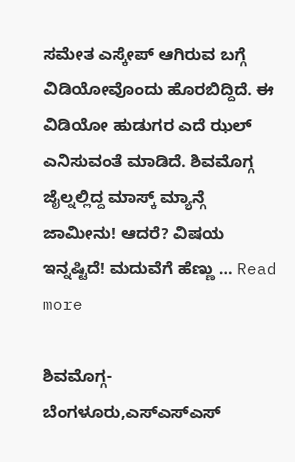ಸಮೇತ ಎಸ್ಕೇಪ್ ಆಗಿರುವ ಬಗ್ಗೆ ವಿಡಿಯೋವೊಂದು ಹೊರಬಿದ್ದಿದೆ. ಈ ವಿಡಿಯೋ ಹುಡುಗರ ಎದೆ ಝಲ್ ಎನಿಸುವಂತೆ ಮಾಡಿದೆ. ಶಿವಮೊಗ್ಗ ಜೈಲ್ನಲ್ಲಿದ್ದ ಮಾಸ್ಕ್ ಮ್ಯಾನ್ಗೆ ಜಾಮೀನು! ಆದರೆ? ವಿಷಯ ಇನ್ನಷ್ಟಿದೆ! ಮದುವೆಗೆ ಹೆಣ್ಣು … Read more

ಶಿವಮೊಗ್ಗ-ಬೆಂಗಳೂರು,ಎಸ್ಎಸ್ಎಸ್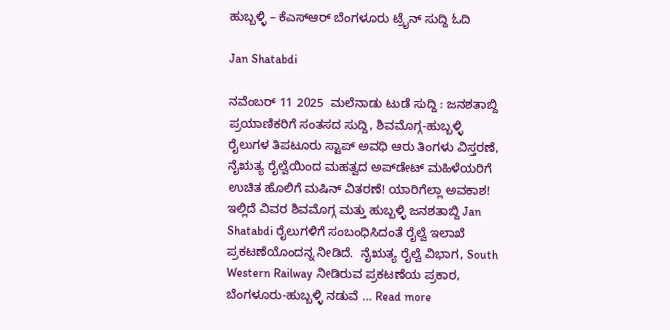ಹುಬ್ಬಳ್ಳಿ – ಕೆಎಸ್ಆರ್ ಬೆಂಗಳೂರು ಟ್ರೈನ್ ಸುದ್ದಿ ಓದಿ

Jan Shatabdi

ನವೆಂಬರ್ 11 2025  ಮಲೆನಾಡು ಟುಡೆ ಸುದ್ದಿ : ಜನಶತಾಬ್ದಿ ಪ್ರಯಾಣಿಕರಿಗೆ ಸಂತಸದ ಸುದ್ದಿ, ಶಿವಮೊಗ್ಗ-ಹುಬ್ಬಳ್ಳಿ ರೈಲುಗಳ ತಿಪಟೂರು ಸ್ಟಾಪ್ ಅವಧಿ ಆರು ತಿಂಗಳು ವಿಸ್ತರಣೆ, ನೈಋತ್ಯ ರೈಲ್ವೆಯಿಂದ ಮಹತ್ವದ ಅಪ್‌ಡೇಟ್ ಮಹಿಳೆಯರಿಗೆ ಉಚಿತ ಹೊಲಿಗೆ ಮಷಿನ್ ವಿತರಣೆ! ಯಾರಿಗೆಲ್ಲಾ ಅವಕಾಶ! ಇಲ್ಲಿದೆ ವಿವರ ಶಿವಮೊಗ್ಗ ಮತ್ತು ಹುಬ್ಬಳ್ಳಿ ಜನಶತಾಬ್ದಿ Jan Shatabdi ರೈಲುಗಳಿಗೆ ಸಂಬಂಧಿಸಿದಂತೆ ರೈಲ್ವೆ ಇಲಾಖೆ ಪ್ರಕಟಣೆಯೊಂದನ್ನ ನೀಡಿದೆ.  ನೈಋತ್ಯ ರೈಲ್ವೆ ವಿಭಾಗ, South Western Railway ನೀಡಿರುವ ಪ್ರಕಟಣೆಯ ಪ್ರಕಾರ, ಬೆಂಗಳೂರು-ಹುಬ್ಬಳ್ಳಿ ನಡುವೆ … Read more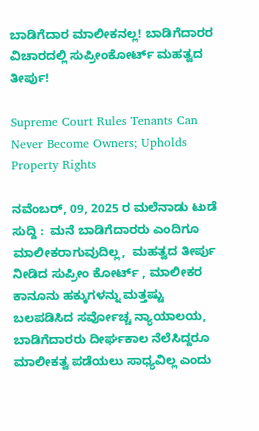ಬಾಡಿಗೆದಾರ ಮಾಲೀಕನಲ್ಲ! ಬಾಡಿಗೆದಾರರ ವಿಚಾರದಲ್ಲಿ ಸುಪ್ರೀಂಕೋರ್ಟ್ ಮಹತ್ವದ ತೀರ್ಪು!

Supreme Court Rules Tenants Can Never Become Owners; Upholds Property Rights

ನವೆಂಬರ್, 09, 2025 ರ ಮಲೆನಾಡು ಟುಡೆ ಸುದ್ದಿ :  ಮನೆ ಬಾಡಿಗೆದಾರರು ಎಂದಿಗೂ ಮಾಲೀಕರಾಗುವುದಿಲ್ಲ,  ಮಹತ್ವದ ತೀರ್ಪು ನೀಡಿದ ಸುಪ್ರೀಂ ಕೋರ್ಟ್ , ಮಾಲೀಕರ ಕಾನೂನು ಹಕ್ಕುಗಳನ್ನು ಮತ್ತಷ್ಟು ಬಲಪಡಿಸಿದ ಸರ್ವೋಚ್ಚ ನ್ಯಾಯಾಲಯ,  ಬಾಡಿಗೆದಾರರು ದೀರ್ಘಕಾಲ ನೆಲೆಸಿದ್ದರೂ ಮಾಲೀಕತ್ವ ಪಡೆಯಲು ಸಾಧ್ಯವಿಲ್ಲ ಎಂದು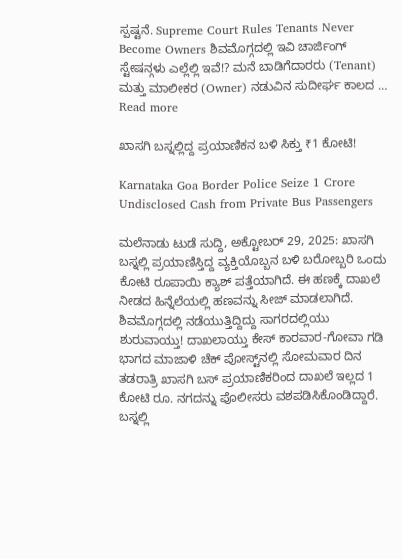ಸ್ಪಷ್ಟನೆ. Supreme Court Rules Tenants Never Become Owners ಶಿವಮೊಗ್ಗದಲ್ಲಿ ಇವಿ ಚಾರ್ಜಿಂಗ್ ಸ್ಟೇಷನ್ಗಳು ಎಲ್ಲೆಲ್ಲಿ ಇವೆ!? ಮನೆ ಬಾಡಿಗೆದಾರರು (Tenant) ಮತ್ತು ಮಾಲೀಕರ (Owner) ನಡುವಿನ ಸುದೀರ್ಘ ಕಾಲದ … Read more

ಖಾಸಗಿ ಬಸ್ನಲ್ಲಿದ್ದ ಪ್ರಯಾಣಿಕನ ಬಳಿ ಸಿಕ್ತು ₹1 ಕೋಟಿ!

Karnataka Goa Border Police Seize 1 Crore Undisclosed Cash from Private Bus Passengers

ಮಲೆನಾಡು ಟುಡೆ ಸುದ್ದಿ, ಅಕ್ಟೋಬರ್ 29, 2025: ಖಾಸಗಿ ಬಸ್ನಲ್ಲಿ ಪ್ರಯಾಣಿಸ್ತಿದ್ದ ವ್ಯಕ್ತಿಯೊಬ್ಬನ ಬಳಿ ಬರೋಬ್ಬರಿ ಒಂದು ಕೋಟಿ ರೂಪಾಯಿ ಕ್ಯಾಶ್ ಪತ್ತೆಯಾಗಿದೆ. ಈ ಹಣಕ್ಕೆ ದಾಖಲೆ ನೀಡದ ಹಿನ್ನೆಲೆಯಲ್ಲಿ ಹಣವನ್ನು ಸೀಜ್ ಮಾಡಲಾಗಿದೆ.  ಶಿವಮೊಗ್ಗದಲ್ಲಿ ನಡೆಯುತ್ತಿದ್ದಿದ್ದು ಸಾಗರದಲ್ಲಿಯು ಶುರುವಾಯ್ತು! ದಾಖಲಾಯ್ತು ಕೇಸ್ ಕಾರವಾರ-ಗೋವಾ ಗಡಿ ಭಾಗದ ಮಾಜಾಳಿ ಚೆಕ್‌ ಪೋಸ್ಟ್‌ನಲ್ಲಿ ಸೋಮವಾರ ದಿನ ತಡರಾತ್ರಿ ಖಾಸಗಿ ಬಸ್‌ ಪ್ರಯಾಣಿಕರಿಂದ ದಾಖಲೆ ಇಲ್ಲದ 1 ಕೋಟಿ ರೂ. ನಗದನ್ನು ಪೊಲೀಸರು ವಶಪಡಿಸಿಕೊಂಡಿದ್ದಾರೆ. ಬಸ್ನಲ್ಲಿ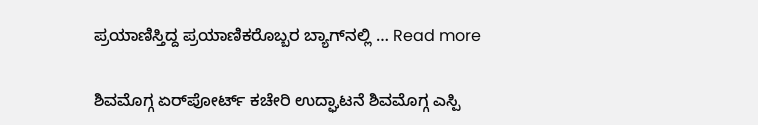ಪ್ರಯಾಣಿಸ್ತಿದ್ದ ಪ್ರಯಾಣಿಕರೊಬ್ಬರ ಬ್ಯಾಗ್‌ನಲ್ಲಿ … Read more

ಶಿವಮೊಗ್ಗ ಏರ್‌ಪೋರ್ಟ್ ಕಚೇರಿ ಉದ್ಘಾಟನೆ ಶಿವಮೊಗ್ಗ ಎಸ್ಪಿ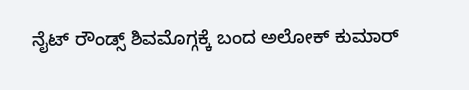ನೈಟ್ ರೌಂಡ್ಸ್ ಶಿವಮೊಗ್ಗಕ್ಕೆ ಬಂದ ಅಲೋಕ್ ಕುಮಾರ್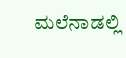ಮಲೆನಾಡಲ್ಲಿ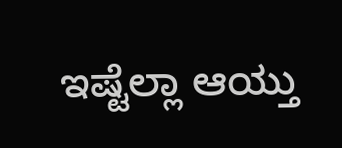ಇಷ್ಟೆಲ್ಲಾ ಆಯ್ತು